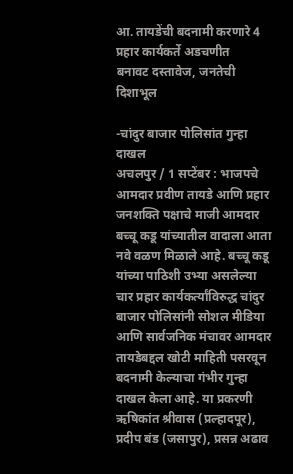आ. तायडेंची बदनामी करणारे 4 प्रहार कार्यकर्ते अडचणीत
बनावट दस्तावेज, जनतेची दिशाभूल

-चांदुर बाजार पोलिसांत गुन्हा दाखल
अचलपुर / 1 सप्टेंबर : भाजपचे आमदार प्रवीण तायडे आणि प्रहार जनशक्ति पक्षाचे माजी आमदार बच्चू कडू यांच्यातील वादाला आता नवे वळण मिळाले आहे. बच्चू कडू यांच्या पाठिशी उभ्या असलेल्या चार प्रहार कार्यकर्त्यांविरुद्ध चांदुर बाजार पोलिसांनी सोशल मीडिया आणि सार्वजनिक मंचावर आमदार तायडेबद्दल खोटी माहिती पसरवून बदनामी केल्याचा गंभीर गुन्हा दाखल केला आहे. या प्रकरणी ऋषिकांत श्रीवास (प्रल्हादपूर), प्रदीप बंड (जसापुर), प्रसन्न अढाव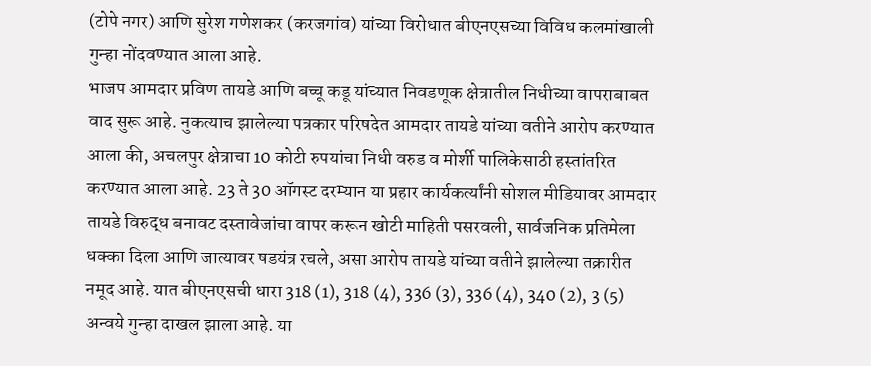(टोपे नगर) आणि सुरेश गणेशकर (करजगांव) यांच्या विरोधात बीएनएसच्या विविध कलमांखाली गुन्हा नोंदवण्यात आला आहे.
भाजप आमदार प्रविण तायडे आणि बच्चू कडू यांच्यात निवडणूक क्षेत्रातील निधीच्या वापराबाबत वाद सुरू आहे. नुकत्याच झालेल्या पत्रकार परिषदेत आमदार तायडे यांच्या वतीने आरोप करण्यात आला की, अचलपुर क्षेत्राचा 10 कोटी रुपयांचा निधी वरुड व मोर्शी पालिकेसाठी हस्तांतरित करण्यात आला आहे. 23 ते 30 ऑगस्ट दरम्यान या प्रहार कार्यकर्त्यांनी सोशल मीडियावर आमदार तायडे विरुद्ध बनावट दस्तावेजांचा वापर करून खोटी माहिती पसरवली, सार्वजनिक प्रतिमेला धक्का दिला आणि जात्यावर षडयंत्र रचले, असा आरोप तायडे यांच्या वतीने झालेल्या तक्रारीत नमूद आहे. यात बीएनएसची धारा 318 (1), 318 (4), 336 (3), 336 (4), 340 (2), 3 (5) अन्वये गुन्हा दाखल झाला आहे. या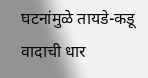घटनांमुळे तायडे-कडू वादाची धार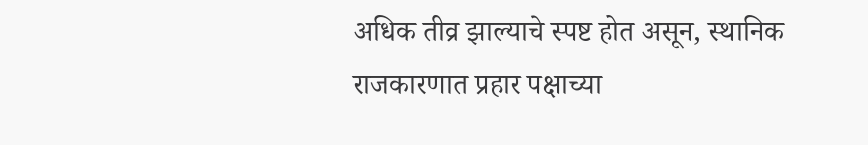अधिक तीव्र झाल्याचे स्पष्ट होत असून, स्थानिक राजकारणात प्रहार पक्षाच्या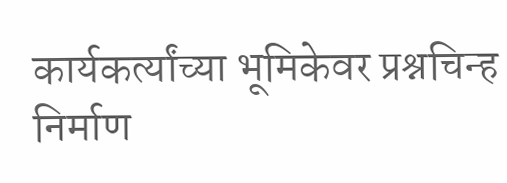कार्यकर्त्यांच्या भूमिकेवर प्रश्नचिन्ह निर्माण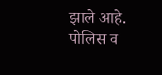झाले आहे. पोलिस व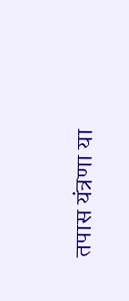तपास यंत्रणा या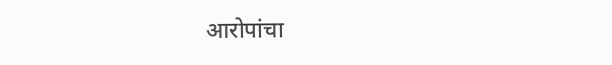आरोपांचा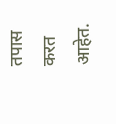तपास करत आहेत.